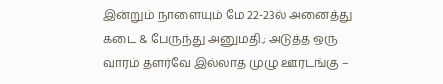இன்றும் நாளையும் மே 22-23ல் அனைத்து கடை & பேருந்து அனுமதி.; அடுத்த ஒரு வாரம் தளர்வே இல்லாத முழு ஊரடங்கு –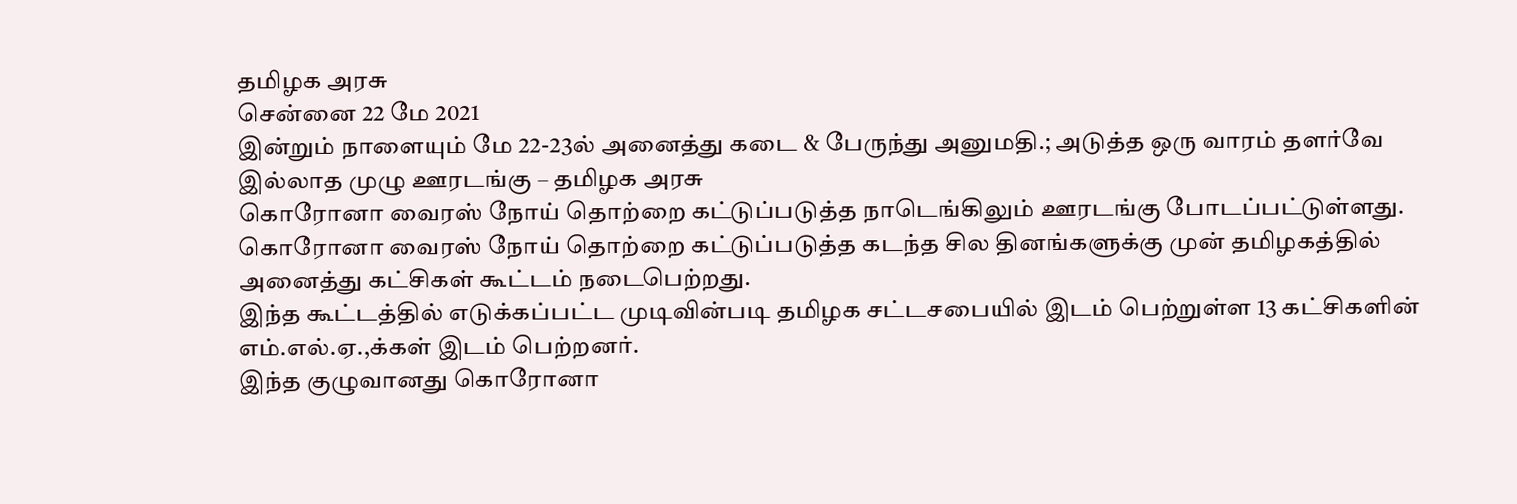தமிழக அரசு
சென்னை 22 மே 2021
இன்றும் நாளையும் மே 22-23ல் அனைத்து கடை & பேருந்து அனுமதி.; அடுத்த ஒரு வாரம் தளர்வே இல்லாத முழு ஊரடங்கு – தமிழக அரசு
கொரோனா வைரஸ் நோய் தொற்றை கட்டுப்படுத்த நாடெங்கிலும் ஊரடங்கு போடப்பட்டுள்ளது.
கொரோனா வைரஸ் நோய் தொற்றை கட்டுப்படுத்த கடந்த சில தினங்களுக்கு முன் தமிழகத்தில் அனைத்து கட்சிகள் கூட்டம் நடைபெற்றது.
இந்த கூட்டத்தில் எடுக்கப்பட்ட முடிவின்படி தமிழக சட்டசபையில் இடம் பெற்றுள்ள 13 கட்சிகளின் எம்.எல்.ஏ.,க்கள் இடம் பெற்றனர்.
இந்த குழுவானது கொரோனா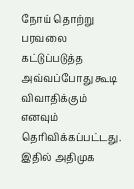நோய் தொற்று பரவலை கட்டுப்படுத்த அவ்வப்போது கூடி விவாதிக்கும் எனவும் தெரிவிக்கப்பட்டது.
இதில் அதிமுக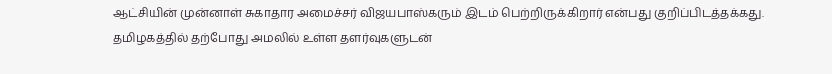ஆட்சியின் முன்னாள் சுகாதார அமைச்சர் விஜயபாஸ்கரும் இடம் பெற்றிருக்கிறார் என்பது குறிப்பிடத்தக்கது.
தமிழகத்தில் தற்போது அமலில் உள்ள தளர்வுகளுடன்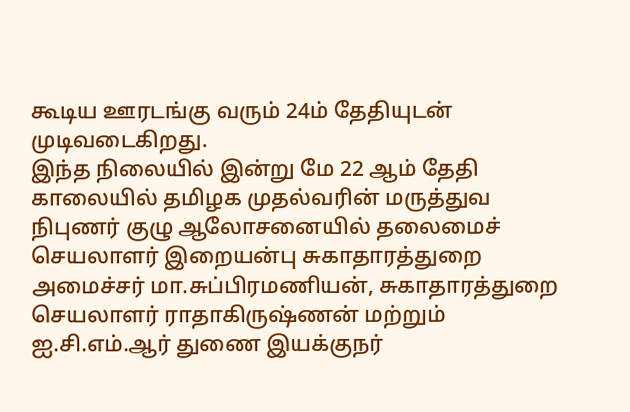கூடிய ஊரடங்கு வரும் 24ம் தேதியுடன் முடிவடைகிறது.
இந்த நிலையில் இன்று மே 22 ஆம் தேதி காலையில் தமிழக முதல்வரின் மருத்துவ நிபுணர் குழு ஆலோசனையில் தலைமைச் செயலாளர் இறையன்பு சுகாதாரத்துறை அமைச்சர் மா.சுப்பிரமணியன், சுகாதாரத்துறை செயலாளர் ராதாகிருஷ்ணன் மற்றும் ஐ.சி.எம்.ஆர் துணை இயக்குநர்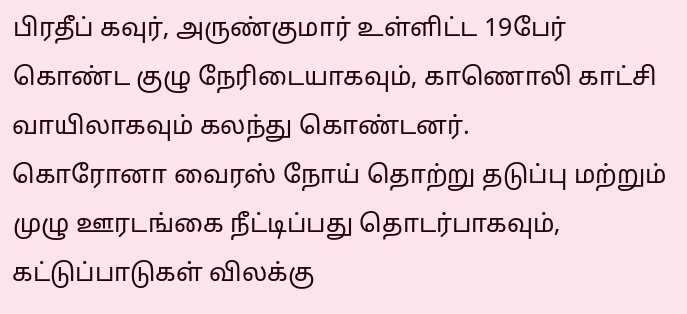பிரதீப் கவுர், அருண்குமார் உள்ளிட்ட 19பேர் கொண்ட குழு நேரிடையாகவும், காணொலி காட்சி வாயிலாகவும் கலந்து கொண்டனர்.
கொரோனா வைரஸ் நோய் தொற்று தடுப்பு மற்றும் முழு ஊரடங்கை நீட்டிப்பது தொடர்பாகவும்,
கட்டுப்பாடுகள் விலக்கு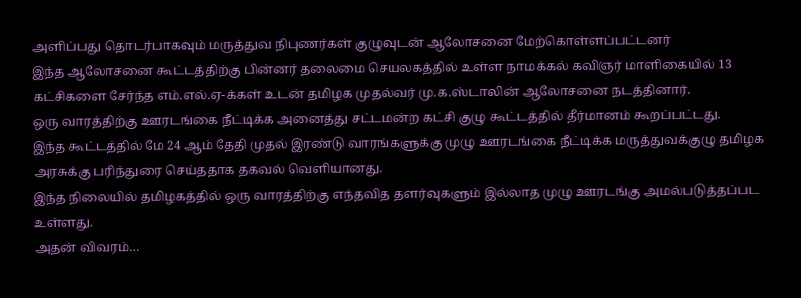அளிப்பது தொடர்பாகவும் மருத்துவ நிபுணர்கள் குழுவுடன் ஆலோசனை மேற்கொள்ளப்பட்டனர்
இந்த ஆலோசனை கூட்டத்திற்கு பின்னர் தலைமை செயலகத்தில் உள்ள நாமக்கல் கவிஞர் மாளிகையில் 13 கட்சிகளை சேர்ந்த எம்.எல்.ஏ-க்கள் உடன் தமிழக முதல்வர் மு.க.ஸ்டாலின் ஆலோசனை நடத்தினார்.
ஒரு வாரத்திற்கு ஊரடங்கை நீட்டிக்க அனைத்து சட்டமன்ற கட்சி குழு கூட்டத்தில் தீர்மானம் கூறப்பட்டது.
இந்த கூட்டத்தில் மே 24 ஆம் தேதி முதல் இரண்டு வாரங்களுக்கு முழு ஊரடங்கை நீட்டிக்க மருத்துவக்குழு தமிழக அரசுக்கு பரிந்துரை செய்ததாக தகவல் வெளியானது.
இந்த நிலையில் தமிழகத்தில் ஒரு வாரத்திற்கு எந்தவித தளர்வுகளும் இல்லாத முழு ஊரடங்கு அமல்படுத்தப்பட உள்ளது.
அதன் விவரம்…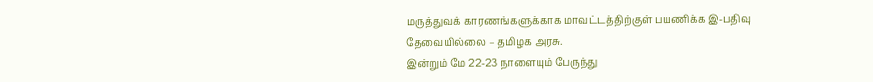மருத்துவக் காரணங்களுக்காக மாவட்டத்திற்குள் பயணிக்க இ-பதிவு தேவையில்லை – தமிழக அரசு.
இன்றும் மே 22-23 நாளையும் பேருந்து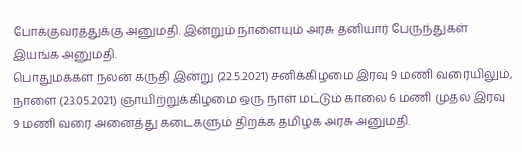போக்குவரத்துக்கு அனுமதி. இன்றும் நாளையும் அரசு தனியார் பேருந்துகள் இயங்க அனுமதி.
பொதுமக்கள் நலன் கருதி இன்று (22.5.2021) சனிக்கிழமை இரவு 9 மணி வரையிலும், நாளை (23.05.2021) ஞாயிற்றுக்கிழமை ஒரு நாள் மட்டும் காலை 6 மணி முதல் இரவு 9 மணி வரை அனைத்து கடைகளும் திறக்க தமிழக அரசு அனுமதி.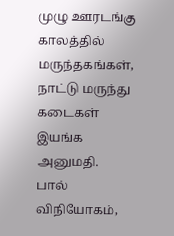முழு ஊரடங்கு காலத்தில் மருந்தகங்கள், நாட்டு மருந்து கடைகள் இயங்க அனுமதி.
பால் விநியோகம்,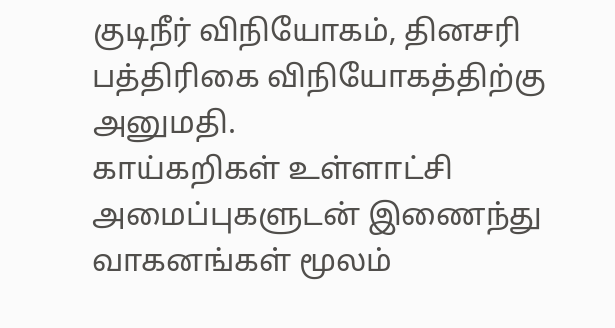குடிநீர் விநியோகம், தினசரி பத்திரிகை விநியோகத்திற்கு அனுமதி.
காய்கறிகள் உள்ளாட்சி அமைப்புகளுடன் இணைந்து வாகனங்கள் மூலம்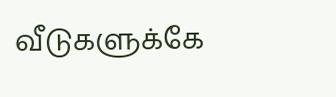வீடுகளுக்கே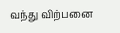வந்து விற்பனை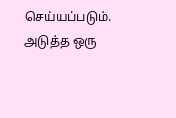செய்யப்படும். அடுத்த ஒரு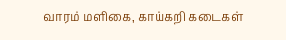வாரம் மளிகை, காய்கறி கடைகள்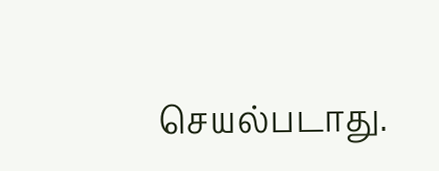செயல்படாது.